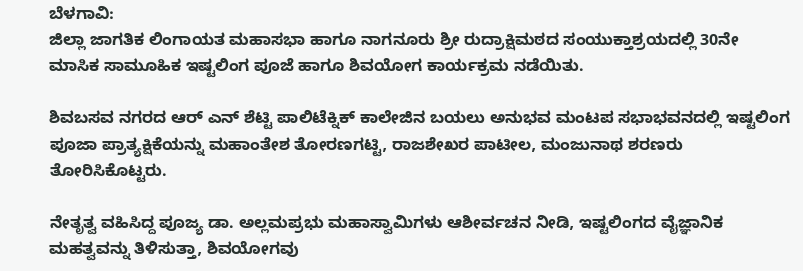ಬೆಳಗಾವಿ:
ಜಿಲ್ಲಾ ಜಾಗತಿಕ ಲಿಂಗಾಯತ ಮಹಾಸಭಾ ಹಾಗೂ ನಾಗನೂರು ಶ್ರೀ ರುದ್ರಾಕ್ಷಿಮಠದ ಸಂಯುಕ್ತಾಶ್ರಯದಲ್ಲಿ 30ನೇ ಮಾಸಿಕ ಸಾಮೂಹಿಕ ಇಷ್ಟಲಿಂಗ ಪೂಜೆ ಹಾಗೂ ಶಿವಯೋಗ ಕಾರ್ಯಕ್ರಮ ನಡೆಯಿತು.

ಶಿವಬಸವ ನಗರದ ಆರ್ ಎನ್ ಶೆಟ್ಟಿ ಪಾಲಿಟೆಕ್ನಿಕ್ ಕಾಲೇಜಿನ ಬಯಲು ಅನುಭವ ಮಂಟಪ ಸಭಾಭವನದಲ್ಲಿ ಇಷ್ಟಲಿಂಗ ಪೂಜಾ ಪ್ರಾತ್ಯಕ್ಷಿಕೆಯನ್ನು ಮಹಾಂತೇಶ ತೋರಣಗಟ್ಟಿ, ರಾಜಶೇಖರ ಪಾಟೀಲ, ಮಂಜುನಾಥ ಶರಣರು ತೋರಿಸಿಕೊಟ್ಟರು.

ನೇತೃತ್ವ ವಹಿಸಿದ್ದ ಪೂಜ್ಯ ಡಾ. ಅಲ್ಲಮಪ್ರಭು ಮಹಾಸ್ವಾಮಿಗಳು ಆಶೀರ್ವಚನ ನೀಡಿ, ಇಷ್ಟಲಿಂಗದ ವೈಜ್ಞಾನಿಕ ಮಹತ್ವವನ್ನು ತಿಳಿಸುತ್ತಾ, ಶಿವಯೋಗವು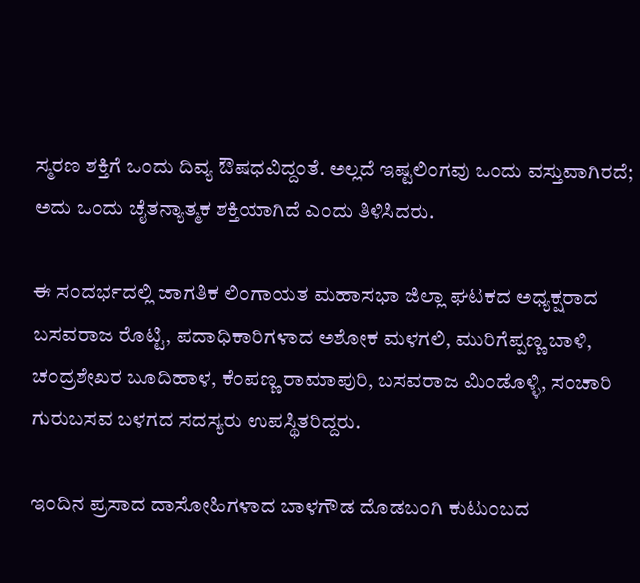ಸ್ಮರಣ ಶಕ್ತಿಗೆ ಒಂದು ದಿವ್ಯ ಔಷಧವಿದ್ದಂತೆ. ಅಲ್ಲದೆ ಇಷ್ಟಲಿಂಗವು ಒಂದು ವಸ್ತುವಾಗಿರದೆ; ಅದು ಒಂದು ಚೈತನ್ಯಾತ್ಮಕ ಶಕ್ತಿಯಾಗಿದೆ ಎಂದು ತಿಳಿಸಿದರು.

ಈ ಸಂದರ್ಭದಲ್ಲಿ ಜಾಗತಿಕ ಲಿಂಗಾಯತ ಮಹಾಸಭಾ ಜಿಲ್ಲಾ ಘಟಕದ ಅಧ್ಯಕ್ಷರಾದ ಬಸವರಾಜ ರೊಟ್ಟಿ, ಪದಾಧಿಕಾರಿಗಳಾದ ಅಶೋಕ ಮಳಗಲಿ, ಮುರಿಗೆಪ್ಪಣ್ಣ ಬಾಳಿ, ಚಂದ್ರಶೇಖರ ಬೂದಿಹಾಳ, ಕೆಂಪಣ್ಣ ರಾಮಾಪುರಿ, ಬಸವರಾಜ ಮಿಂಡೊಳ್ಳಿ, ಸಂಚಾರಿ ಗುರುಬಸವ ಬಳಗದ ಸದಸ್ಯರು ಉಪಸ್ಥಿತರಿದ್ದರು.

ಇಂದಿನ ಪ್ರಸಾದ ದಾಸೋಹಿಗಳಾದ ಬಾಳಗೌಡ ದೊಡಬಂಗಿ ಕುಟುಂಬದ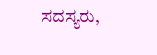ಸದಸ್ಯರು,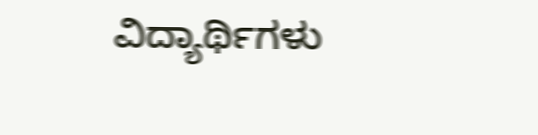ವಿದ್ಯಾರ್ಥಿಗಳು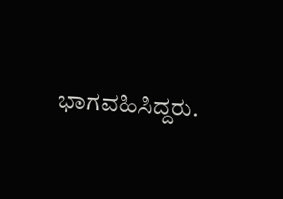ಭಾಗವಹಿಸಿದ್ದರು.